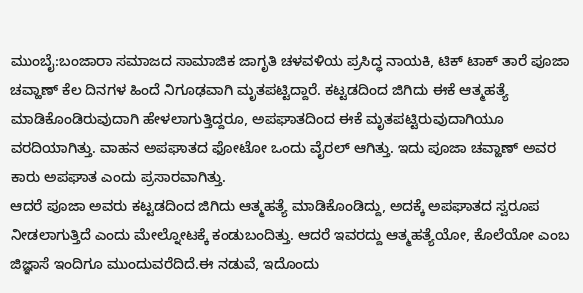ಮುಂಬೈ:ಬಂಜಾರಾ ಸಮಾಜದ ಸಾಮಾಜಿಕ ಜಾಗೃತಿ ಚಳವಳಿಯ ಪ್ರಸಿದ್ಧ ನಾಯಕಿ, ಟಿಕ್‌ ಟಾಕ್‌ ತಾರೆ ಪೂಜಾ ಚವ್ಹಾಣ್‌ ಕೆಲ ದಿನಗಳ ಹಿಂದೆ ನಿಗೂಢವಾಗಿ ಮೃತಪಟ್ಟಿದ್ದಾರೆ. ಕಟ್ಟಡದಿಂದ ಜಿಗಿದು ಈಕೆ ಆತ್ಮಹತ್ಯೆ ಮಾಡಿಕೊಂಡಿರುವುದಾಗಿ ಹೇಳಲಾಗುತ್ತಿದ್ದರೂ, ಅಪಘಾತದಿಂದ ಈಕೆ ಮೃತಪಟ್ಟಿರುವುದಾಗಿಯೂ ವರದಿಯಾಗಿತ್ತು. ವಾಹನ ಅಪಘಾತದ ಫೋಟೋ ಒಂದು ವೈರಲ್‌ ಆಗಿತ್ತು. ಇದು ಪೂಜಾ ಚವ್ಹಾಣ್‌ ಅವರ ಕಾರು ಅಪಘಾತ ಎಂದು ಪ್ರಸಾರವಾಗಿತ್ತು.
ಆದರೆ ಪೂಜಾ ಅವರು ಕಟ್ಟಡದಿಂದ ಜಿಗಿದು ಆತ್ಮಹತ್ಯೆ ಮಾಡಿಕೊಂಡಿದ್ದು, ಅದಕ್ಕೆ ಅಪಘಾತದ ಸ್ವರೂಪ ನೀಡಲಾಗುತ್ತಿದೆ ಎಂದು ಮೇಲ್ನೋಟಕ್ಕೆ ಕಂಡುಬಂದಿತ್ತು. ಆದರೆ ಇವರದ್ದು ಆತ್ಮಹತ್ಯೆಯೋ, ಕೊಲೆಯೋ ಎಂಬ ಜಿಜ್ಞಾಸೆ ಇಂದಿಗೂ ಮುಂದುವರೆದಿದೆ.ಈ ನಡುವೆ, ಇದೊಂದು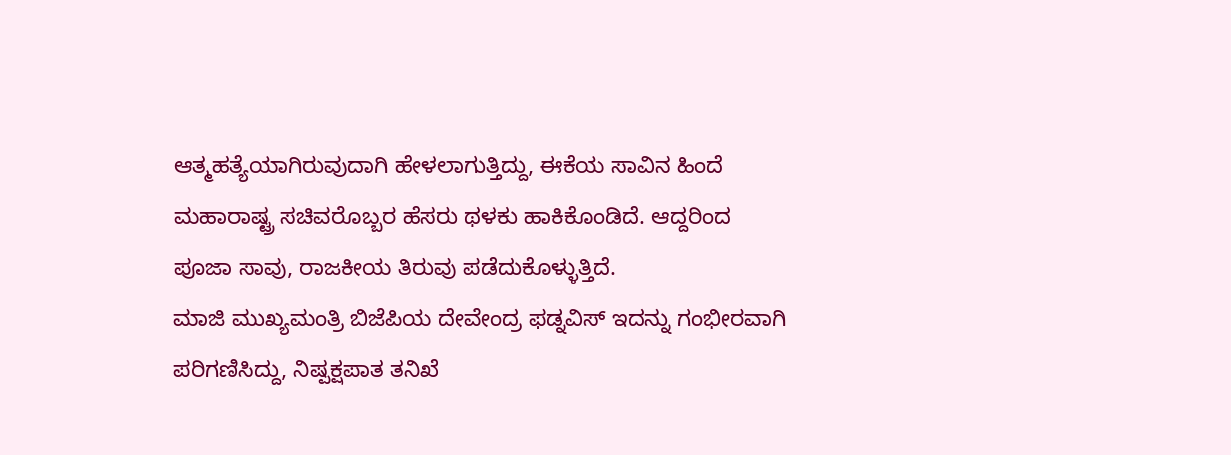ಆತ್ಮಹತ್ಯೆಯಾಗಿರುವುದಾಗಿ ಹೇಳಲಾಗುತ್ತಿದ್ದು, ಈಕೆಯ ಸಾವಿನ ಹಿಂದೆ ಮಹಾರಾಷ್ಟ್ರ ಸಚಿವರೊಬ್ಬರ ಹೆಸರು ಥಳಕು ಹಾಕಿಕೊಂಡಿದೆ. ಆದ್ದರಿಂದ ಪೂಜಾ ಸಾವು, ರಾಜಕೀಯ ತಿರುವು ಪಡೆದುಕೊಳ್ಳುತ್ತಿದೆ.
ಮಾಜಿ ಮುಖ್ಯಮಂತ್ರಿ ಬಿಜೆಪಿಯ ದೇವೇಂದ್ರ ಫಡ್ನವಿಸ್ ಇದನ್ನು ಗಂಭೀರವಾಗಿ ಪರಿಗಣಿಸಿದ್ದು, ನಿಷ್ಪಕ್ಷಪಾತ ತನಿಖೆ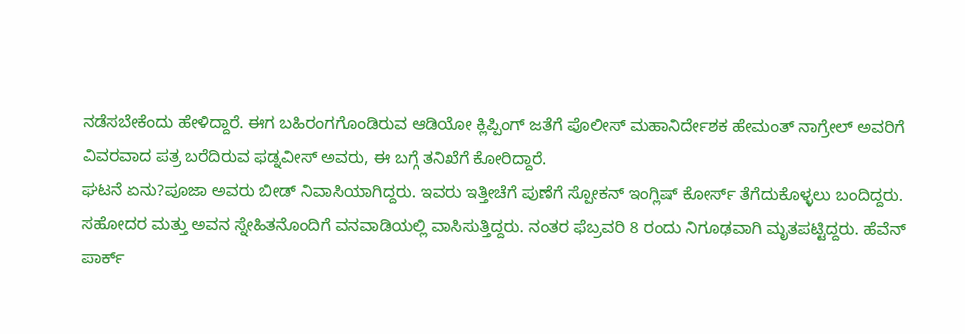ನಡೆಸಬೇಕೆಂದು ಹೇಳಿದ್ದಾರೆ. ಈಗ ಬಹಿರಂಗಗೊಂಡಿರುವ ಆಡಿಯೋ ಕ್ಲಿಪ್ಪಿಂಗ್‌ ಜತೆಗೆ ಪೊಲೀಸ್ ಮಹಾನಿರ್ದೇಶಕ ಹೇಮಂತ್ ನಾಗ್ರೇಲ್ ಅವರಿಗೆ ವಿವರವಾದ ಪತ್ರ ಬರೆದಿರುವ ಫಡ್ನವೀಸ್‌ ಅವರು, ಈ ಬಗ್ಗೆ ತನಿಖೆಗೆ ಕೋರಿದ್ದಾರೆ.
ಘಟನೆ ಏನು?ಪೂಜಾ ಅವರು ಬೀಡ್ ನಿವಾಸಿಯಾಗಿದ್ದರು. ಇವರು ಇತ್ತೀಚೆಗೆ ಪುಣೆಗೆ ಸ್ಪೋಕನ್ ಇಂಗ್ಲಿಷ್ ಕೋರ್ಸ್ ತೆಗೆದುಕೊಳ್ಳಲು ಬಂದಿದ್ದರು. ಸಹೋದರ ಮತ್ತು ಅವನ ಸ್ನೇಹಿತನೊಂದಿಗೆ ವನವಾಡಿಯಲ್ಲಿ ವಾಸಿಸುತ್ತಿದ್ದರು. ನಂತರ ಫೆಬ್ರವರಿ 8 ರಂದು ನಿಗೂಢವಾಗಿ ಮೃತಪಟ್ಟಿದ್ದರು. ಹೆವೆನ್ ಪಾರ್ಕ್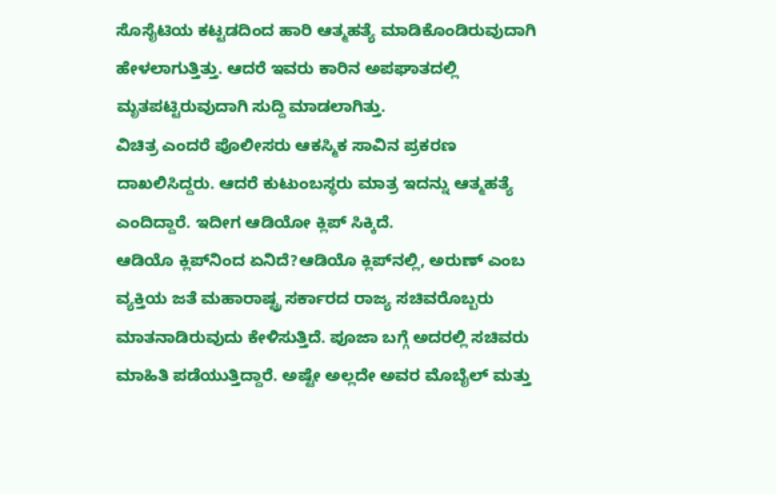ಸೊಸೈಟಿಯ ಕಟ್ಟಡದಿಂದ ಹಾರಿ ಆತ್ಮಹತ್ಯೆ ಮಾಡಿಕೊಂಡಿರುವುದಾಗಿ ಹೇಳಲಾಗುತ್ತಿತ್ತು. ಆದರೆ ಇವರು ಕಾರಿನ ಅಪಘಾತದಲ್ಲಿ ಮೃತಪಟ್ಟಿರುವುದಾಗಿ ಸುದ್ದಿ ಮಾಡಲಾಗಿತ್ತು.
ವಿಚಿತ್ರ ಎಂದರೆ ಪೊಲೀಸರು ಆಕಸ್ಮಿಕ ಸಾವಿನ ಪ್ರಕರಣ ದಾಖಲಿಸಿದ್ದರು. ಆದರೆ ಕುಟುಂಬಸ್ಥರು ಮಾತ್ರ ಇದನ್ನು ಆತ್ಮಹತ್ಯೆ ಎಂದಿದ್ದಾರೆ. ಇದೀಗ ಆಡಿಯೋ ಕ್ಲಿಪ್‌ ಸಿಕ್ಕಿದೆ.
ಆಡಿಯೊ ಕ್ಲಿಪ್‌ನಿಂದ ಏನಿದೆ?ಆಡಿಯೊ ಕ್ಲಿಪ್‌ನಲ್ಲಿ, ಅರುಣ್ ಎಂಬ ವ್ಯಕ್ತಿಯ ಜತೆ ಮಹಾರಾಷ್ಟ್ರ ಸರ್ಕಾರದ ರಾಜ್ಯ ಸಚಿವರೊಬ್ಬರು ಮಾತನಾಡಿರುವುದು ಕೇಳಿಸುತ್ತಿದೆ. ಪೂಜಾ ಬಗ್ಗೆ ಅದರಲ್ಲಿ ಸಚಿವರು ಮಾಹಿತಿ ಪಡೆಯುತ್ತಿದ್ದಾರೆ. ಅಷ್ಟೇ ಅಲ್ಲದೇ ಅವರ ಮೊಬೈಲ್‌ ಮತ್ತು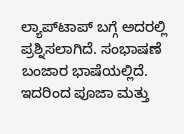ಲ್ಯಾಪ್‌ಟಾಪ್‌ ಬಗ್ಗೆ ಅದರಲ್ಲಿ ಪ್ರಶ್ನಿಸಲಾಗಿದೆ. ಸಂಭಾಷಣೆ ಬಂಜಾರ ಭಾಷೆಯಲ್ಲಿದೆ. ಇದರಿಂದ ಪೂಜಾ ಮತ್ತು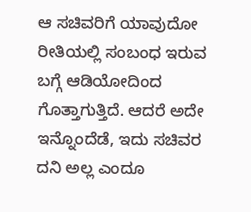ಆ ಸಚಿವರಿಗೆ ಯಾವುದೋ ರೀತಿಯಲ್ಲಿ ಸಂಬಂಧ ಇರುವ ಬಗ್ಗೆ ಆಡಿಯೋದಿಂದ ಗೊತ್ತಾಗುತ್ತಿದೆ. ಆದರೆ ಅದೇ ಇನ್ನೊಂದೆಡೆ, ಇದು ಸಚಿವರ ದನಿ ಅಲ್ಲ ಎಂದೂ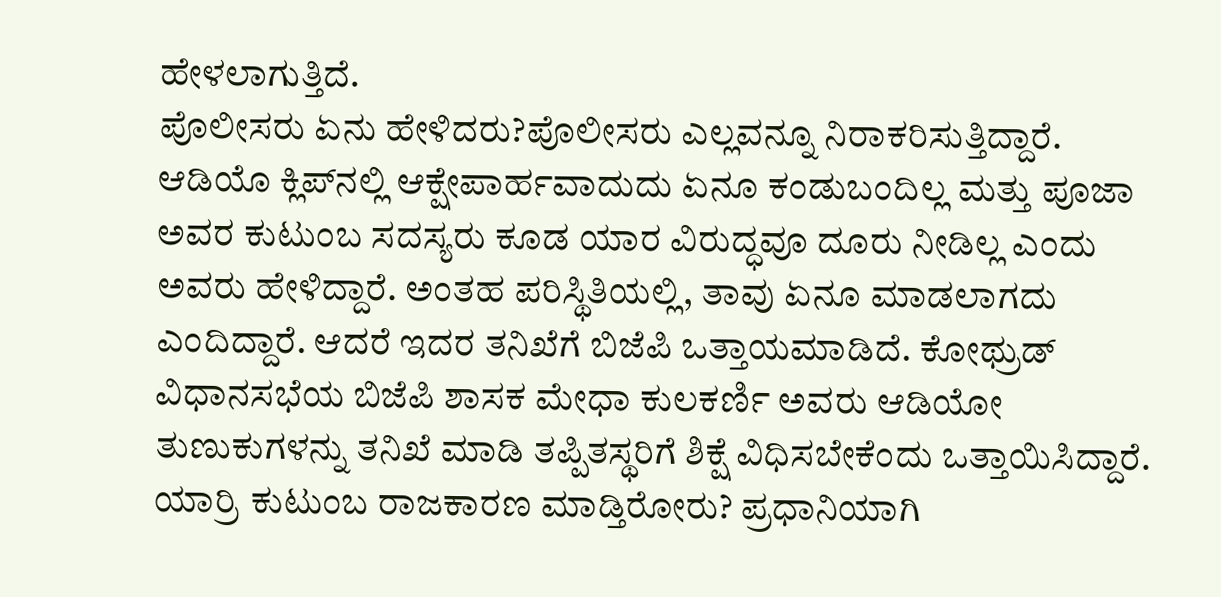ಹೇಳಲಾಗುತ್ತಿದೆ.
ಪೊಲೀಸರು ಏನು ಹೇಳಿದರು?ಪೊಲೀಸರು ಎಲ್ಲವನ್ನೂ ನಿರಾಕರಿಸುತ್ತಿದ್ದಾರೆ. ಆಡಿಯೊ ಕ್ಲಿಪ್‌ನಲ್ಲಿ ಆಕ್ಷೇಪಾರ್ಹವಾದುದು ಏನೂ ಕಂಡುಬಂದಿಲ್ಲ ಮತ್ತು ಪೂಜಾ ಅವರ ಕುಟುಂಬ ಸದಸ್ಯರು ಕೂಡ ಯಾರ ವಿರುದ್ಧವೂ ದೂರು ನೀಡಿಲ್ಲ ಎಂದು ಅವರು ಹೇಳಿದ್ದಾರೆ. ಅಂತಹ ಪರಿಸ್ಥಿತಿಯಲ್ಲಿ, ತಾವು ಏನೂ ಮಾಡಲಾಗದು ಎಂದಿದ್ದಾರೆ. ಆದರೆ ಇದರ ತನಿಖೆಗೆ ಬಿಜೆಪಿ ಒತ್ತಾಯಮಾಡಿದೆ. ಕೋಥ್ರುಡ್ ವಿಧಾನಸಭೆಯ ಬಿಜೆಪಿ ಶಾಸಕ ಮೇಧಾ ಕುಲಕರ್ಣಿ ಅವರು ಆಡಿಯೋ ತುಣುಕುಗಳನ್ನು ತನಿಖೆ ಮಾಡಿ ತಪ್ಪಿತಸ್ಥರಿಗೆ ಶಿಕ್ಷೆ ವಿಧಿಸಬೇಕೆಂದು ಒತ್ತಾಯಿಸಿದ್ದಾರೆ.
ಯಾರ್ರಿ ಕುಟುಂಬ ರಾಜಕಾರಣ ಮಾಡ್ತಿರೋರು? ಪ್ರಧಾನಿಯಾಗಿ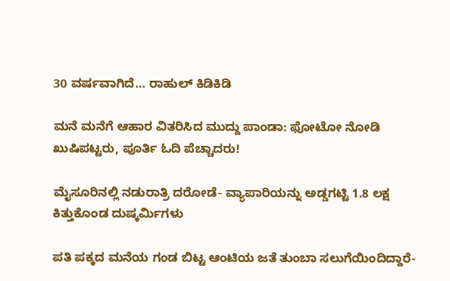30 ವರ್ಷವಾಗಿದೆ… ರಾಹುಲ್‌ ಕಿಡಿಕಿಡಿ

ಮನೆ ಮನೆಗೆ ಆಹಾರ ವಿತರಿಸಿದ ಮುದ್ದು‌ ಪಾಂಡಾ: ಫೋಟೋ ನೋಡಿ ಖುಷಿಪಟ್ಟರು, ಪೂರ್ತಿ ಓದಿ ಪೆಚ್ಚಾದರು!

ಮೈಸೂರಿನಲ್ಲಿ ನಡುರಾತ್ರಿ ದರೋಡೆ- ವ್ಯಾಪಾರಿಯನ್ನು ಅಡ್ಡಗಟ್ಟಿ 1.8 ಲಕ್ಷ ಕಿತ್ತುಕೊಂಡ ದುಷ್ಕರ್ಮಿಗಳು

ಪತಿ ಪಕ್ಕದ ಮನೆಯ ಗಂಡ ಬಿಟ್ಟ ಆಂಟಿಯ ಜತೆ ತುಂಬಾ ಸಲುಗೆಯಿಂದಿದ್ದಾರೆ-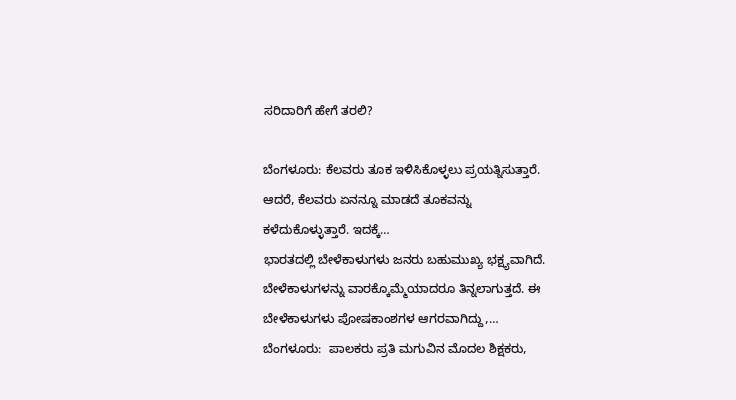ಸರಿದಾರಿಗೆ ಹೇಗೆ ತರಲಿ?

ಬೆಂಗಳೂರು: ಕೆಲವರು ತೂಕ ಇಳಿಸಿಕೊಳ್ಳಲು ಪ್ರಯತ್ನಿಸುತ್ತಾರೆ. ಆದರೆ, ಕೆಲವರು ಏನನ್ನೂ ಮಾಡದೆ ತೂಕವನ್ನು ಕಳೆದುಕೊಳ್ಳುತ್ತಾರೆ. ಇದಕ್ಕೆ…
ಭಾರತದಲ್ಲಿ ಬೇಳೆಕಾಳುಗಳು ಜನರು ಬಹುಮುಖ್ಯ ಭಕ್ಷ್ಯವಾಗಿದೆ. ಬೇಳೆಕಾಳುಗಳನ್ನು ವಾರಕ್ಕೊಮ್ಮೆಯಾದರೂ ತಿನ್ನಲಾಗುತ್ತದೆ. ಈ ಬೇಳೆಕಾಳುಗಳು ಪೋಷಕಾಂಶಗಳ ಆಗರವಾಗಿದ್ದು,…
ಬೆಂಗಳೂರು:  ಪಾಲಕರು ಪ್ರತಿ ಮಗುವಿನ ಮೊದಲ ಶಿಕ್ಷಕರು,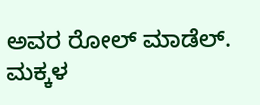ಅವರ ರೋಲ್ ಮಾಡೆಲ್. ಮಕ್ಕಳ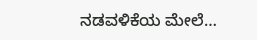ನಡವಳಿಕೆಯ ಮೇಲೆ…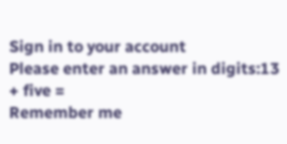Sign in to your account
Please enter an answer in digits:13 + five =
Remember me